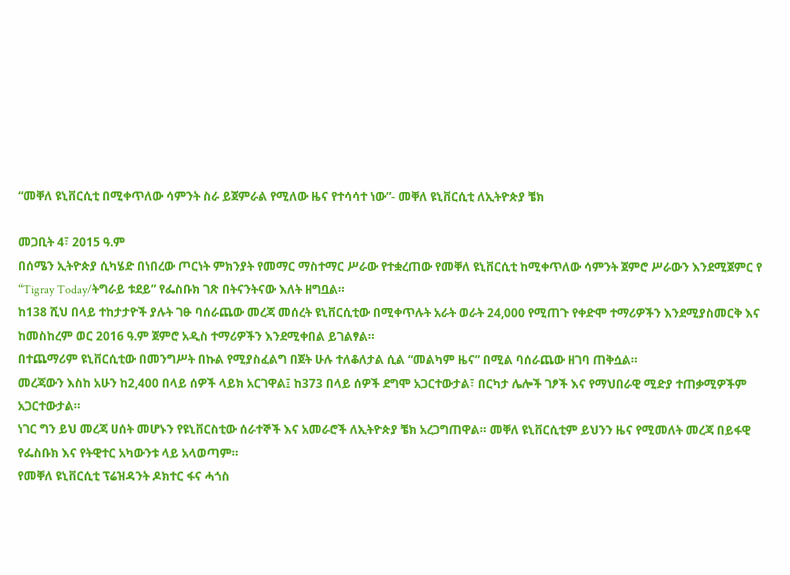“መቐለ ዩኒቨርሲቲ በሚቀጥለው ሳምንት ስራ ይጀምራል የሚለው ዜና የተሳሳተ ነው”- መቐለ ዩኒቨርሲቲ ለኢትዮጵያ ቼክ

መጋቢት 4፣ 2015 ዓ.ም
በሰሜን ኢትዮጵያ ሲካሄድ በነበረው ጦርነት ምክንያት የመማር ማስተማር ሥራው የተቋረጠው የመቐለ ዩኒቨርሲቲ ከሚቀጥለው ሳምንት ጀምሮ ሥራውን እንደሚጀምር የ “Tigray Today/ትግራይ ቱደይ” የፌስቡክ ገጽ በትናንትናው እለት ዘግቧል።
ከ138 ሺህ በላይ ተከታታዮች ያሉት ገፁ ባሰራጨው መረጃ መሰረት ዩኒቨርሲቲው በሚቀጥሉት አራት ወራት 24,000 የሚጠጉ የቀድሞ ተማሪዎችን እንደሚያስመርቅ እና ከመስከረም ወር 2016 ዓ.ም ጀምሮ አዲስ ተማሪዎችን እንደሚቀበል ይገልፃል።
በተጨማሪም ዩኒቨርሲቲው በመንግሥት በኩል የሚያስፈልግ በጀት ሁሉ ተለቆለታል ሲል “መልካም ዜና” በሚል ባሰራጨው ዘገባ ጠቅሷል።
መረጃውን እስከ አሁን ከ2,400 በላይ ሰዎች ላይክ አርገዋል፤ ከ373 በላይ ሰዎች ደግሞ አጋርተውታል፣ በርካታ ሌሎች ገፆች እና የማህበራዊ ሚድያ ተጠቃሚዎችም አጋርተውታል።
ነገር ግን ይህ መረጃ ሀሰት መሆኑን የዩኒቨርስቲው ሰራተኞች እና አመራሮች ለኢትዮጵያ ቼክ አረጋግጠዋል። መቐለ ዩኒቨርሲቲም ይህንን ዜና የሚመለት መረጃ በይፋዊ የፌስቡክ እና የትዊተር አካውንቱ ላይ አላወጣም።
የመቐለ ዩኒቨርሲቲ ፕሬዝዳንት ዶክተር ፋና ሓጎስ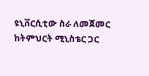ዩኒቨርሲቲው ስራ ለመጀመር ከትምህርት ሚኒስቴር ጋር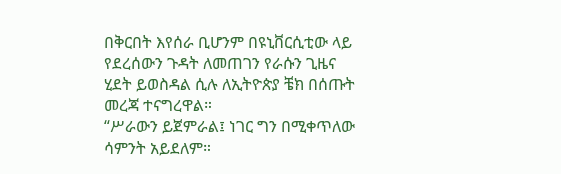በቅርበት እየሰራ ቢሆንም በዩኒቨርሲቲው ላይ የደረሰውን ጉዳት ለመጠገን የራሱን ጊዜና ሂደት ይወስዳል ሲሉ ለኢትዮጵያ ቼክ በሰጡት መረጃ ተናግረዋል።
“ሥራውን ይጀምራል፤ ነገር ግን በሚቀጥለው ሳምንት አይደለም።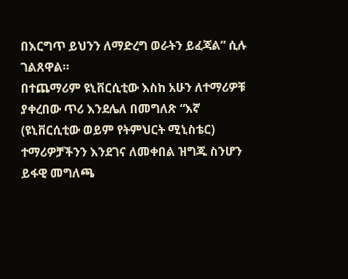በእርግጥ ይህንን ለማድረግ ወራትን ይፈጃል” ሲሉ ገልጸዋል።
በተጨማሪም ዩኒቨርሲቲው እስከ አሁን ለተማሪዎቹ ያቀረበው ጥሪ እንደሌለ በመግለጽ “እኛ (ዩኒቨርሲቲው ወይም የትምህርት ሚኒስቴር) ተማሪዎቻችንን እንደገና ለመቀበል ዝግጁ ስንሆን ይፋዊ መግለጫ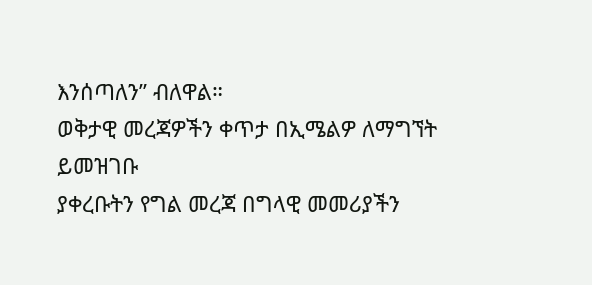እንሰጣለን” ብለዋል።
ወቅታዊ መረጃዎችን ቀጥታ በኢሜልዎ ለማግኘት ይመዝገቡ
ያቀረቡትን የግል መረጃ በግላዊ መመሪያችን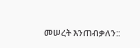መሠረት እንጠብቃለን::